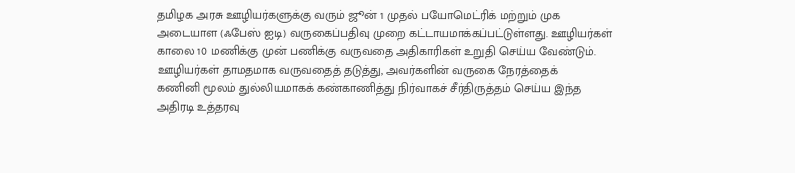தமிழக அரசு ஊழியர்களுக்கு வரும் ஜூன் 1 முதல் பயோமெட்ரிக் மற்றும் முக அடையாள (ஃபேஸ் ஐடி) வருகைப்பதிவு முறை கட்டாயமாக்கப்பட்டுள்ளது. ஊழியர்கள் காலை 10 மணிக்கு முன் பணிக்கு வருவதை அதிகாரிகள் உறுதி செய்ய வேண்டும். ஊழியர்கள் தாமதமாக வருவதைத் தடுத்து, அவர்களின் வருகை நேரத்தைக்
கணினி மூலம் துல்லியமாகக் கண்காணித்து நிர்வாகச் சீர்திருத்தம் செய்ய இந்த அதிரடி உத்தரவு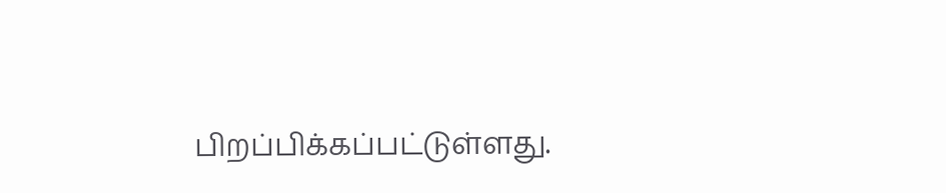பிறப்பிக்கப்பட்டுள்ளது.